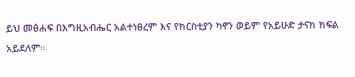ይህ መፅሐፍ በእግዚአብሔር አልተነፀረም እና የክርስቲያን ካኖን ወይም የአይሁድ ታናክ ክፍል አይደለም።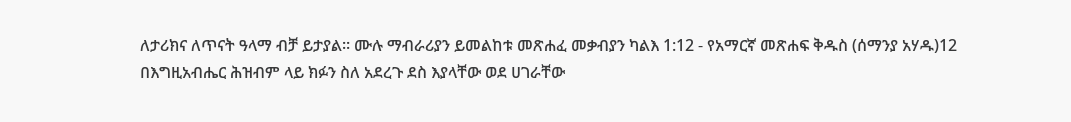ለታሪክና ለጥናት ዓላማ ብቻ ይታያል። ሙሉ ማብራሪያን ይመልከቱ መጽሐፈ መቃብያን ካልእ 1:12 - የአማርኛ መጽሐፍ ቅዱስ (ሰማንያ አሃዱ)12 በእግዚአብሔር ሕዝብም ላይ ክፉን ስለ አደረጉ ደስ እያላቸው ወደ ሀገራቸው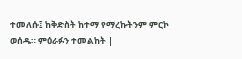ተመለሱ፤ ከቅድስት ከተማ የማረኩትንም ምርኮ ወሰዱ። ምዕራፉን ተመልከት |